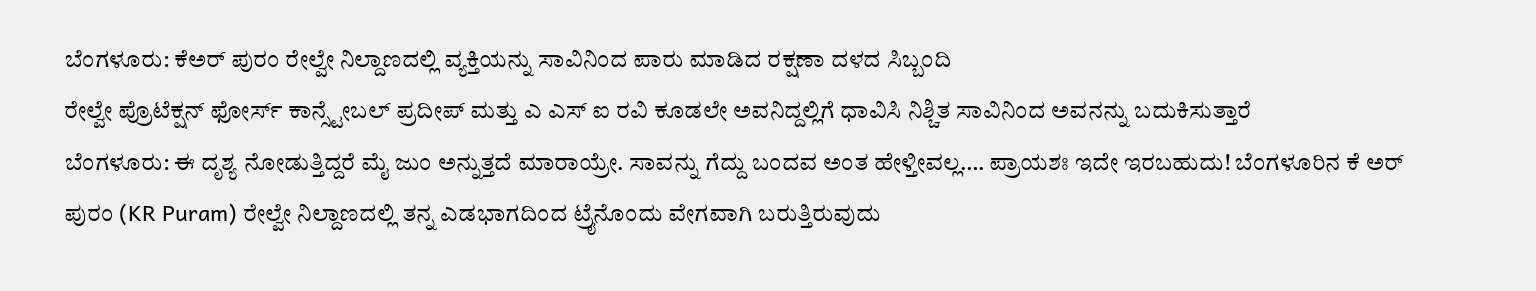ಬೆಂಗಳೂರು: ಕೆಅರ್ ಪುರಂ ರೇಲ್ವೇ ನಿಲ್ದಾಣದಲ್ಲಿ ವ್ಯಕ್ತಿಯನ್ನು ಸಾವಿನಿಂದ ಪಾರು ಮಾಡಿದ ರಕ್ಷಣಾ ದಳದ ಸಿಬ್ಬಂದಿ
ರೇಲ್ವೇ ಪ್ರೊಟೆಕ್ಷನ್ ಫೋರ್ಸ್ ಕಾನ್ಸ್ಟೇಬಲ್ ಪ್ರದೀಪ್ ಮತ್ತು ಎ ಎಸ್ ಐ ರವಿ ಕೂಡಲೇ ಅವನಿದ್ದಲ್ಲಿಗೆ ಧಾವಿಸಿ ನಿಶ್ಚಿತ ಸಾವಿನಿಂದ ಅವನನ್ನು ಬದುಕಿಸುತ್ತಾರೆ
ಬೆಂಗಳೂರು: ಈ ದೃಶ್ಯ ನೋಡುತ್ತಿದ್ದರೆ ಮೈ ಜುಂ ಅನ್ನುತ್ತದೆ ಮಾರಾಯ್ರೇ. ಸಾವನ್ನು ಗೆದ್ದು ಬಂದವ ಅಂತ ಹೇಳ್ತೀವಲ್ಲ…. ಪ್ರಾಯಶಃ ಇದೇ ಇರಬಹುದು! ಬೆಂಗಳೂರಿನ ಕೆ ಅರ್ ಪುರಂ (KR Puram) ರೇಲ್ವೇ ನಿಲ್ದಾಣದಲ್ಲಿ ತನ್ನ ಎಡಭಾಗದಿಂದ ಟ್ರೈನೊಂದು ವೇಗವಾಗಿ ಬರುತ್ತಿರುವುದು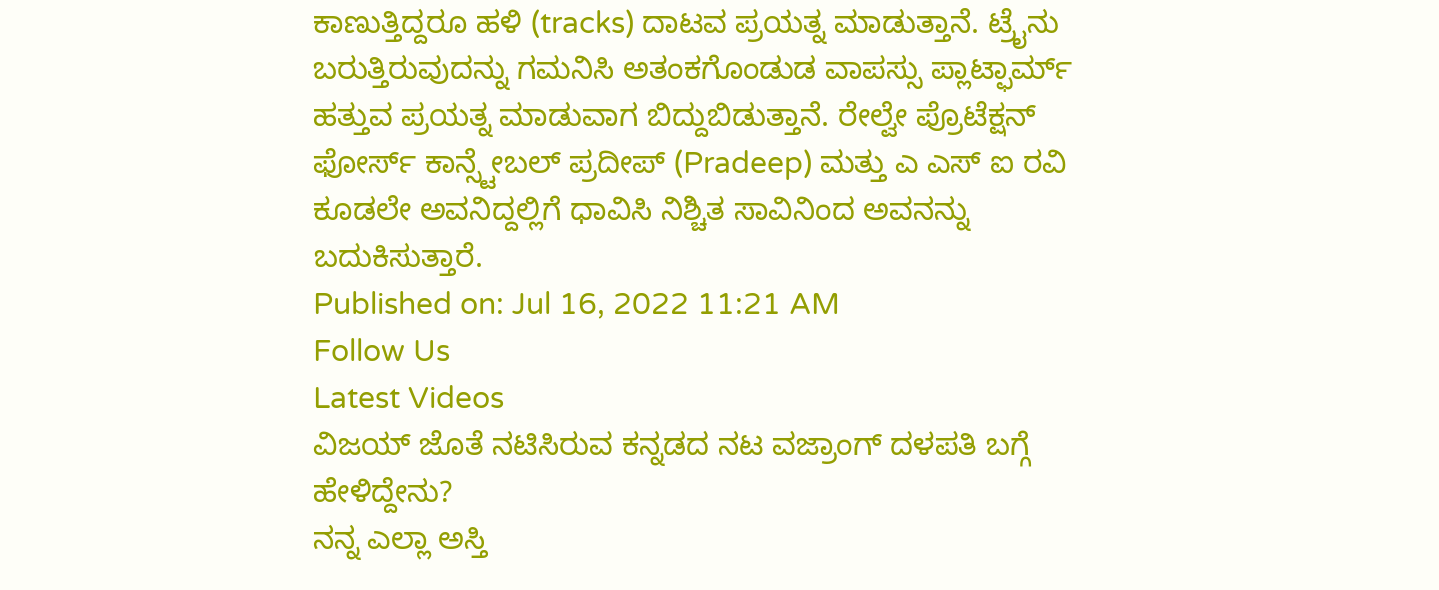ಕಾಣುತ್ತಿದ್ದರೂ ಹಳಿ (tracks) ದಾಟವ ಪ್ರಯತ್ನ ಮಾಡುತ್ತಾನೆ. ಟ್ರೈನು ಬರುತ್ತಿರುವುದನ್ನು ಗಮನಿಸಿ ಅತಂಕಗೊಂಡುಡ ವಾಪಸ್ಸು ಪ್ಲಾಟ್ಫಾರ್ಮ್ ಹತ್ತುವ ಪ್ರಯತ್ನ ಮಾಡುವಾಗ ಬಿದ್ದುಬಿಡುತ್ತಾನೆ. ರೇಲ್ವೇ ಪ್ರೊಟೆಕ್ಷನ್ ಫೋರ್ಸ್ ಕಾನ್ಸ್ಟೇಬಲ್ ಪ್ರದೀಪ್ (Pradeep) ಮತ್ತು ಎ ಎಸ್ ಐ ರವಿ ಕೂಡಲೇ ಅವನಿದ್ದಲ್ಲಿಗೆ ಧಾವಿಸಿ ನಿಶ್ಚಿತ ಸಾವಿನಿಂದ ಅವನನ್ನು ಬದುಕಿಸುತ್ತಾರೆ.
Published on: Jul 16, 2022 11:21 AM
Follow Us
Latest Videos
ವಿಜಯ್ ಜೊತೆ ನಟಿಸಿರುವ ಕನ್ನಡದ ನಟ ವಜ್ರಾಂಗ್ ದಳಪತಿ ಬಗ್ಗೆ ಹೇಳಿದ್ದೇನು?
ನನ್ನ ಎಲ್ಲಾ ಅಸ್ತಿ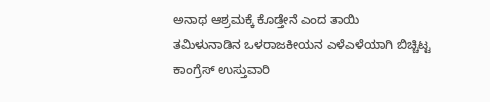ಅನಾಥ ಆಶ್ರಮಕ್ಕೆ ಕೊಡ್ತೇನೆ ಎಂದ ತಾಯಿ
ತಮಿಳುನಾಡಿನ ಒಳರಾಜಕೀಯನ ಎಳೆಎಳೆಯಾಗಿ ಬಿಚ್ಚಿಟ್ಟ ಕಾಂಗ್ರೆಸ್ ಉಸ್ತುವಾರಿ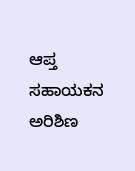ಆಪ್ತ ಸಹಾಯಕನ ಅರಿಶಿಣ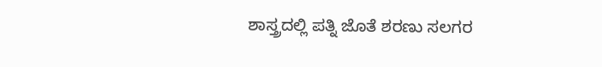ಶಾಸ್ತ್ರದಲ್ಲಿ ಪತ್ನಿ ಜೊತೆ ಶರಣು ಸಲಗರ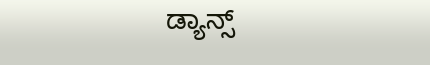ಡ್ಯಾನ್ಸ್